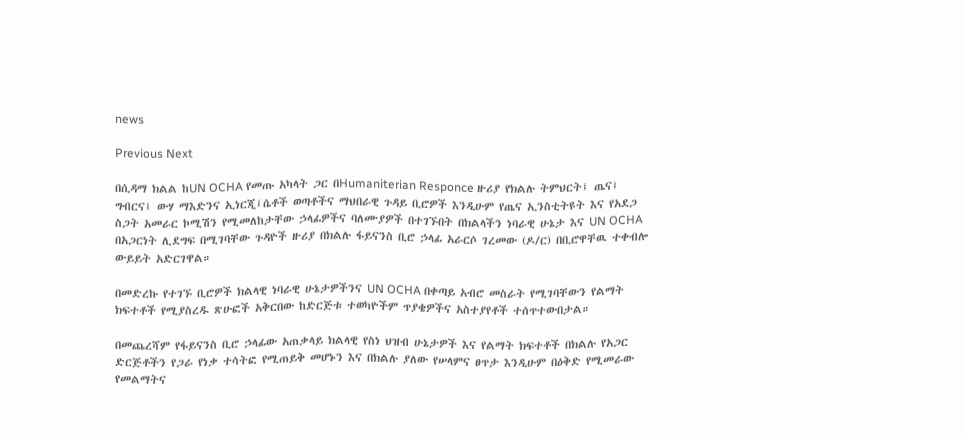news

Previous Next

በሲዳማ ክልል ከUN OCHA የመጡ አካላት ጋር በHumaniterian Responce ዙሪያ የክልሉ ትምህርት፤ ጤና፤ ግብርና፤ ውሃ ማእድንና ኢነርጂ፤ሴቶች ወጣቶችና ማህበራዊ ጉዳይ ቢሮዎች እንዲሁም የጤና ኢንስቲትዩት እና የአደጋ ስጋት አመራር ኮሚሽን የሚመለከታቸው ኃላፊዎችና ባለሙያዎች በተገኙበት በክልላችን ነባራዊ ሁኔታ እና UN OCHA በአጋርነት ሊደግፍ በሚገባቸው ጉዳዮች ዙሪያ በክልሉ ፋይናንስ ቢሮ ኃላፊ አራርሶ ገረመው (ዶ/ር) በቢሮዋቸዉ ተቀብሎ ውይይት አድርገዋል።

በመድረኩ የተገኙ ቢሮዎች ክልላዊ ነባራዊ ሁኔታዎችንና UN OCHA በቀጣይ አብሮ መስራት የሚገባቸውን የልማት ክፍተቶች የሚያስረዱ ጽሁፎች አቅርበው ከድርጅቱ ተወካዮችም ጥያቄዎችና አስተያየቶች ተሰጥተውበታል።

በመጨረሻም የፋይናንስ ቢሮ ኃላፊው አጠቃላይ ክልላዊ የስነ ህዝብ ሁኔታዎች እና የልማት ክፍተቶች በክልሉ የአጋር ድርጅቶችን የጋራ የነቃ ተሳትፎ የሚጠይቅ መሆኑን እና በክልሉ ያለው የሠላምና ፀጥታ እንዲሁም በዕቅድ የሚመራው የመልማትና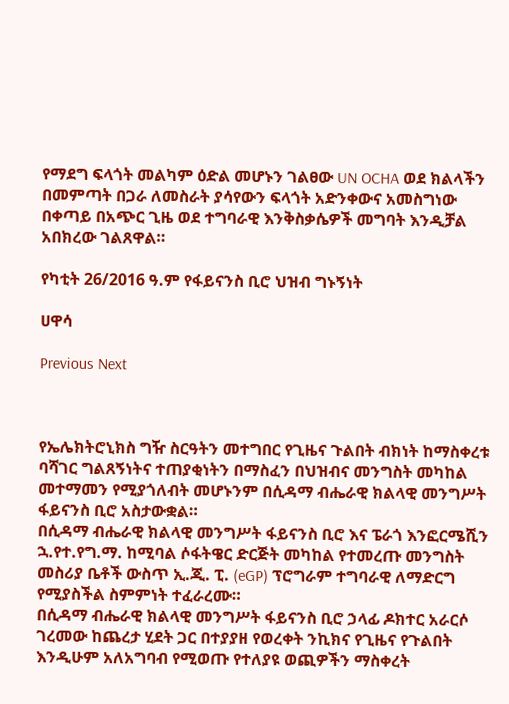የማደግ ፍላጎት መልካም ዕድል መሆኑን ገልፀው UN OCHA ወደ ክልላችን በመምጣት በጋራ ለመስራት ያሳየውን ፍላጎት አድንቀውና አመስግነው በቀጣይ በአጭር ጊዜ ወደ ተግባራዊ እንቅስቃሴዎች መግባት እንዲቻል አበክረው ገልጸዋል።

የካቲት 26/2016 ዓ.ም የፋይናንስ ቢሮ ህዝብ ግኑኝነት

ሀዋሳ

Previous Next



የኤሌክትሮኒክስ ግዥ ስርዓትን መተግበር የጊዜና ጉልበት ብክነት ከማስቀረቱ ባሻገር ግልጸኝነትና ተጠያቂነትን በማስፈን በህዝብና መንግስት መካከል መተማመን የሚያጎለብት መሆኑንም በሲዳማ ብሔራዊ ክልላዊ መንግሥት ፋይናንስ ቢሮ አስታውቋል።
በሲዳማ ብሔራዊ ክልላዊ መንግሥት ፋይናንስ ቢሮ እና ፔራጎ እንፎርሜሺን ኋ.የተ.የግ.ማ. ከሚባል ሶፋትዌር ድርጅት መካከል የተመረጡ መንግስት መስሪያ ቤቶች ውስጥ ኢ.ጂ. ፒ. (eGP) ፕሮግራም ተግባራዊ ለማድርግ የሚያስችል ስምምነት ተፈራረሙ።
በሲዳማ ብሔራዊ ክልላዊ መንግሥት ፋይናንስ ቢሮ ኃላፊ ዶክተር አራርሶ ገረመው ከጨረታ ሂደት ጋር በተያያዘ የወረቀት ንኪክና የጊዜና የጉልበት እንዲሁም አለአግባብ የሚወጡ የተለያዩ ወጪዎችን ማስቀረት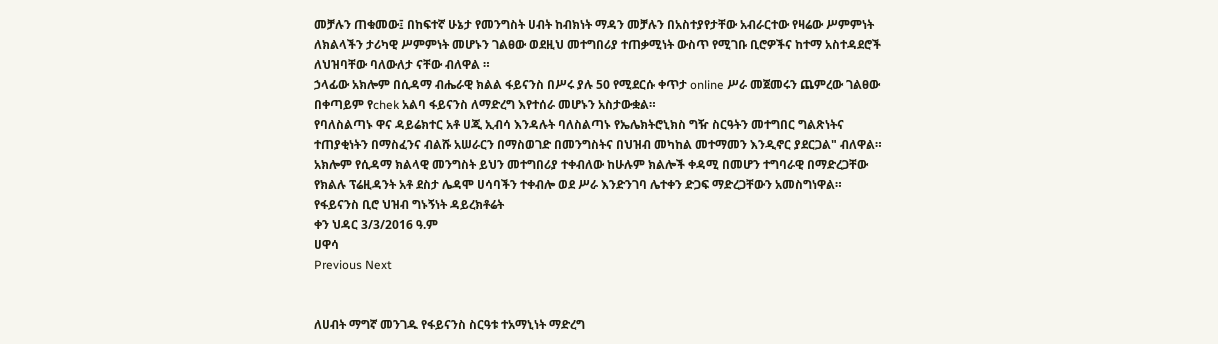መቻሉን ጠቁመው፤ በከፍተኛ ሁኔታ የመንግስት ሀብት ከብክነት ማዳን መቻሉን በአስተያየታቸው አብራርተው የዛሬው ሥምምነት ለክልላችን ታሪካዊ ሥምምነት መሆኑን ገልፀው ወደዚህ መተግበሪያ ተጠቃሚነት ውስጥ የሚገቡ ቢሮዎችና ከተማ አስተዳደሮች ለህዝባቸው ባለውለታ ናቸው ብለዋል ።
ኃላፊው አክሎም በሲዳማ ብሔራዊ ክልል ፋይናንስ በሥሩ ያሉ 50 የሚደርሱ ቀጥታ online ሥራ መጀመሩን ጨምረው ገልፀው በቀጣይም የchek አልባ ፋይናንስ ለማድረግ እየተሰራ መሆኑን አስታውቋል።
የባለስልጣኑ ዋና ዳይሬክተር አቶ ሀጂ ኢብሳ እንዳሉት ባለስልጣኑ የኤሌክትሮኒክስ ግዥ ስርዓትን መተግበር ግልጽነትና ተጠያቂነትን በማስፈንና ብልሹ አሠራርን በማስወገድ በመንግስትና በህዝብ መካከል መተማመን እንዲኖር ያደርጋል" ብለዋል። አክሎም የሲዳማ ክልላዊ መንግስት ይህን መተግበሪያ ተቀብለው ከሁሉም ክልሎች ቀዳሚ በመሆን ተግባራዊ በማድረጋቸው የክልሉ ፕሬዚዳንት አቶ ደስታ ሌዳሞ ሀሳባችን ተቀብሎ ወደ ሥራ እንድንገባ ሌተቀን ድጋፍ ማድረጋቸውን አመስግነዋል።
የፋይናንስ ቢሮ ህዝብ ግኑኝነት ዳይረክቶሬት
ቀን ህዳር 3/3/2016 ዓ.ም
ሀዋሳ
Previous Next


ለሀብት ማግኛ መንገዱ የፋይናንስ ስርዓቱ ተአማኒነት ማድረግ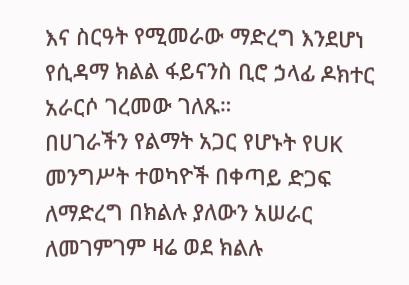እና ስርዓት የሚመራው ማድረግ እንደሆነ የሲዳማ ክልል ፋይናንስ ቢሮ ኃላፊ ዶክተር አራርሶ ገረመው ገለጹ።
በሀገራችን የልማት አጋር የሆኑት የUK መንግሥት ተወካዮች በቀጣይ ድጋፍ ለማድረግ በክልሉ ያለውን አሠራር ለመገምገም ዛሬ ወደ ክልሉ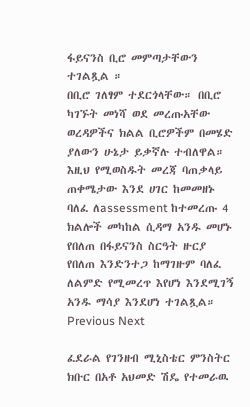ፋይናንስ ቢሮ መምጣታቸውን ተገልጿል ።
በቢሮ ገለፃም ተደርጎላቸው። በቢሮ ካገኙት መነሻ ወደ መረጡአቸው ወረዳዎችና ክልል ቢሮዎችም በመሄድ ያለውን ሁኔታ ይቃኛሉ ተብለዋል።
እዚህ የሚወስዱት መረጃ ባጠቃላይ ጠቀሜታው እንደ ሀገር ከመመዘኑ ባለፈ ለassessment ከተመረጡ 4 ክልሎች መካከል ሲዳማ አንዱ መሆኑ የበለጠ በፋይናንስ ስርዓት ዙርያ የበለጠ እንድንተጋ ከማገዙም ባለፈ ለልምድ የሚመረጥ እየሆነ እንደሚገኝ አንዱ ማሳያ እንደሆነ ተገልጿል።
Previous Next

ፈደራል የገንዘብ ሚኒስቴር ምንስትር ክቡር በአቶ አህመድ ሽዴ የተመራዉ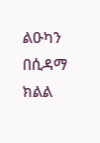ልዑካን በሲዳማ ክልል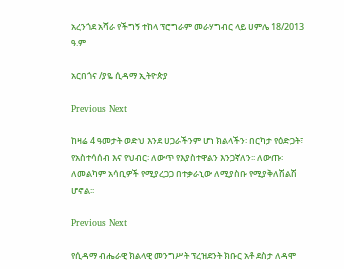አረንጎደ አሻራ የችግኝ ተከላ ፕሮግራም መራሃግብር ላይ ሀምሌ 18/2013 ዓ.ም

አርበጎና /ያዬ ሲዳማ ኢትዮጵያ

Previous Next

ከዛሬ 4 ዓመታት ወድህ እንደ ሀጋራችንም ሆነ ክልላችን፡ በርካታ የዕድጋት፣ የአስተሳሰብ እና የህብር፡ ለውጥ የእያስተዋልን እንጋኛለን፡፡ ለውጡ፡ ለመልካም አሳቢዎች የሚያረጋጋ በተቃራኒው ለሚያስቡ የሚያቅለሽልሽ ሆኖል፡፡

Previous Next

የሲዳማ ብሔራዊ ክልላዊ መንግሥት ፕረዝደንት ክቡር አቶ ደስታ ለዳሞ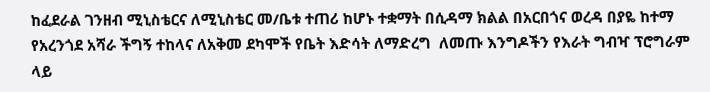ከፈደራል ገንዘብ ሚኒስቴርና ለሚኒስቴር መ/ቤቱ ተጠሪ ከሆኑ ተቋማት በሲዳማ ክልል በአርበጎና ወረዳ በያዬ ከተማ የአረንጎደ አሻራ ችግኝ ተከላና ለአቅመ ደካሞች የቤት እድሳት ለማድረግ  ለመጡ እንግዶችን የእራት ግብዣ ፕሮግራም ላይ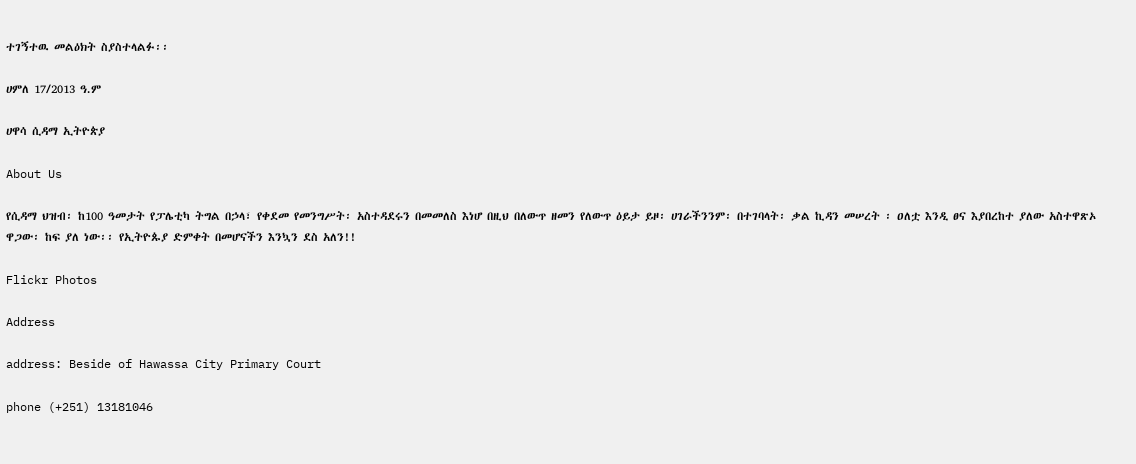ተገኝተዉ መልዕክት ስያስተላልፉ፡፡

ሀምለ 17/2013 ዓ.ም

ሀዋሳ ሲዳማ ኢትዮጵያ

About Us

የሲዳማ ህዝብ፡ ከ100 ዓመታት የፓሌቲካ ትግል በኃላ፣ የቀደመ የመንግሥት፡ አስተዳደሩን በመመለስ እነሆ በዚህ በለውጥ ዘመን የለውጥ ዕይታ ይዞ፡ ሀገራችንንም፡ በተገባላት፡ ቃል ኪዳን መሠረት ፡ ዐለቷ እንዲ ፀና እያበረከተ ያለው አስተዋጽኦ ዋጋው፡ ከፍ ያለ ነው፡፡ የኢትዮጱያ ድምቀት በመሆናችን እንኳን ደስ አለን!!

Flickr Photos

Address

address: Beside of Hawassa City Primary Court

phone (+251) 13181046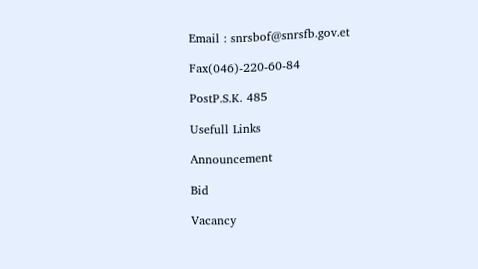Email : snrsbof@snrsfb.gov.et

Fax(046)-220-60-84

PostP.S.K. 485

Usefull Links

Announcement

Bid

Vacancy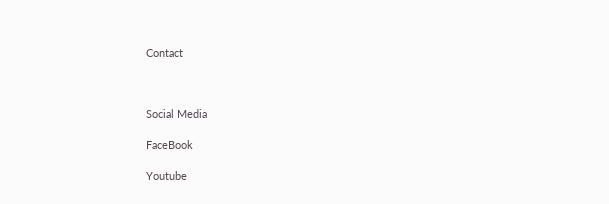Contact



Social Media

FaceBook

Youtube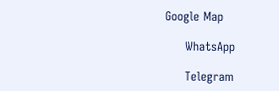Google Map

     WhatsApp

     Telegram